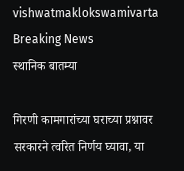vishwatmaklokswamivarta
Breaking News
स्थानिक बातम्या

गिरणी कामगारांच्या घराच्या प्रश्नावर सरकारने त्वरित निर्णय घ्यावा, या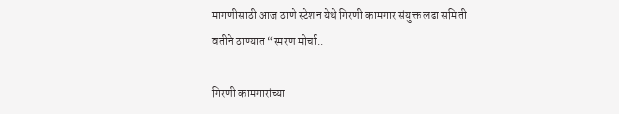मागणीसाठी आज ठाणे स्टेशन येथे गिरणी कामगार संयुक्त लढा समिती वतीने ठाण्यात “स्मरण मोर्चा..

गिरणी कामगारांच्या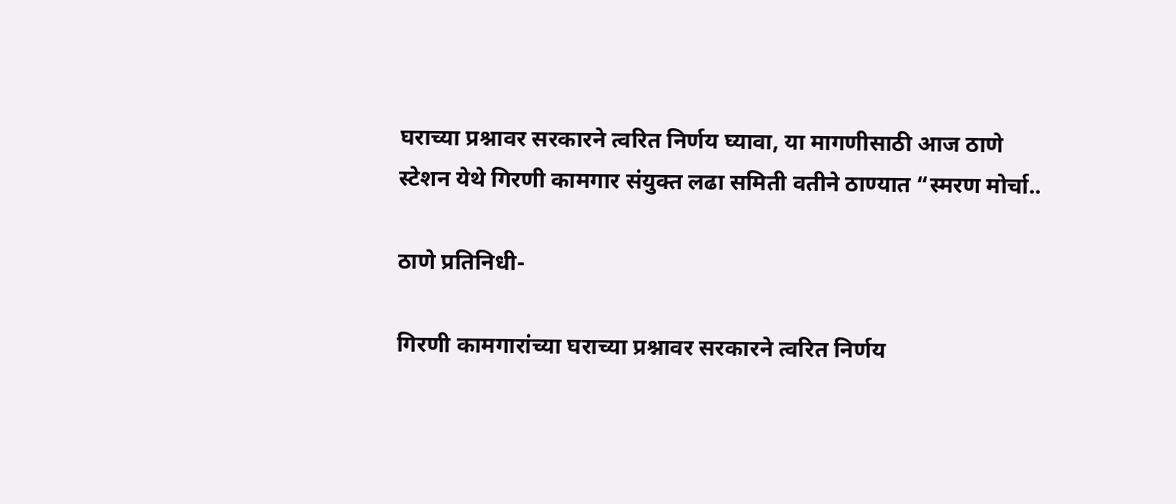घराच्या प्रश्नावर सरकारने त्वरित निर्णय घ्यावा, या मागणीसाठी आज ठाणे स्टेशन येथे गिरणी कामगार संयुक्त लढा समिती वतीने ठाण्यात “स्मरण मोर्चा..

ठाणे प्रतिनिधी-

गिरणी कामगारांच्या घराच्या प्रश्नावर सरकारने त्वरित निर्णय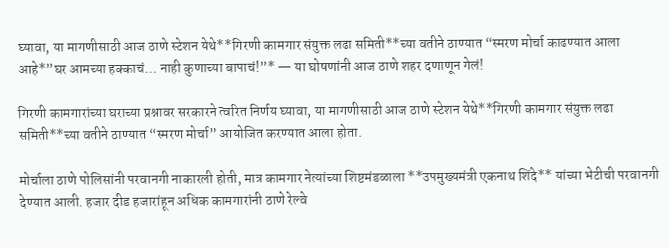घ्यावा, या मागणीसाठी आज ठाणे स्टेशन येथे**गिरणी कामगार संयुक्त लढा समिती**च्या वतीने ठाण्यात “स्मरण मोर्चा काढण्यात आला आहे*”घर आमच्या हक्काचं… नाही कुणाच्या बापाचं!”* — या घोषणांनी आज ठाणे शहर दणाणून गेलं!

गिरणी कामगारांच्या घराच्या प्रश्नावर सरकारने त्वरित निर्णय घ्यावा, या मागणीसाठी आज ठाणे स्टेशन येथे**गिरणी कामगार संयुक्त लढा समिती**च्या वतीने ठाण्यात “स्मरण मोर्चा” आयोजित करण्यात आला होता.

मोर्चाला ठाणे पोलिसांनी परवानगी नाकारली होती, मात्र कामगार नेत्यांच्या शिष्टमंडळाला **उपमुख्यमंत्री एकनाथ शिंदे** यांच्या भेटीची परवानगी देण्यात आली. हजार दीड हजारांहून अधिक कामगारांनी ठाणे रेल्वे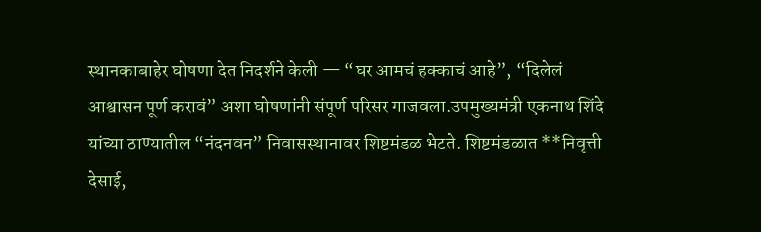स्थानकाबाहेर घोषणा देत निदर्शने केली — “घर आमचं हक्काचं आहे”, “दिलेलं आश्वासन पूर्ण करावं” अशा घोषणांनी संपूर्ण परिसर गाजवला.उपमुख्यमंत्री एकनाथ शिंदे यांच्या ठाण्यातील “नंदनवन” निवासस्थानावर शिष्टमंडळ भेटते. शिष्टमंडळात **निवृत्ती देसाई,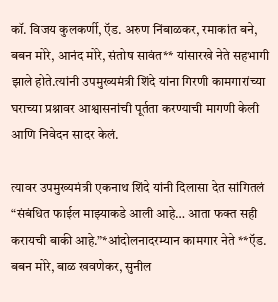कॉ. विजय कुलकर्णी, ऍड. अरुण निंबाळकर, रमाकांत बने, बबन मोरे, आनंद मोरे, संतोष सावंत** यांसारखे नेते सहभागी झाले होते.त्यांनी उपमुख्यमंत्री शिंदे यांना गिरणी कामगारांच्या घराच्या प्रश्नावर आश्वासनांची पूर्तता करण्याची मागणी केली आणि निवेदन सादर केलं.

त्यावर उपमुख्यमंत्री एकनाथ शिंदे यांनी दिलासा देत सांगितलं “संबंधित फाईल माझ्याकडे आली आहे… आता फक्त सही करायची बाकी आहे.”*आंदोलनादरम्यान कामगार नेते **ऍड. बबन मोरे, बाळ खवणेकर, सुनील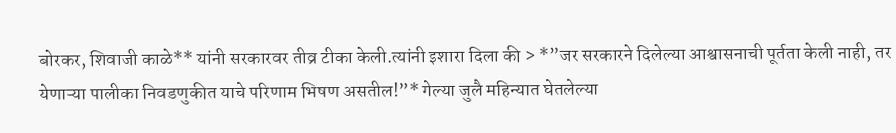बोरकर, शिवाजी काळे** यांनी सरकारवर तीव्र टीका केली.त्यांनी इशारा दिला की > *”जर सरकारने दिलेल्या आश्वासनाची पूर्तता केली नाही, तर येणाऱ्या पालीका निवडणुकीत याचे परिणाम भिषण असतील!”* गेल्या जुलै महिन्यात घेतलेल्या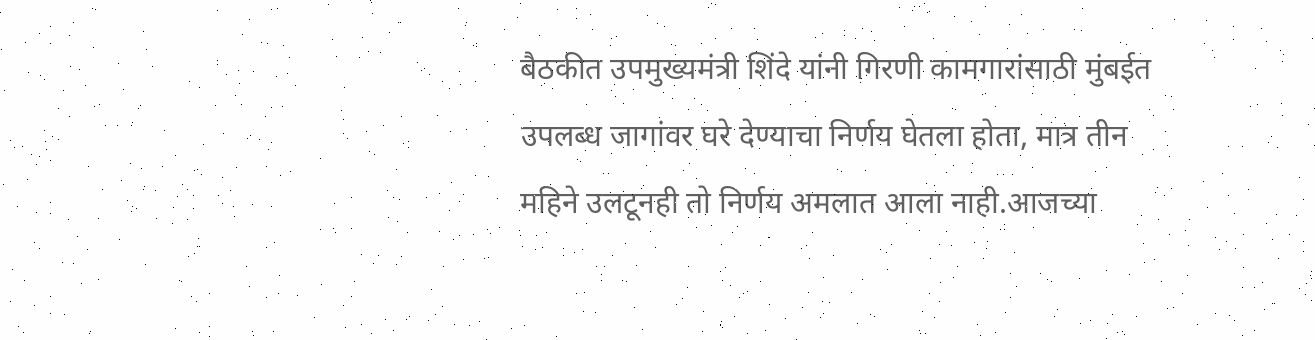बैठकीत उपमुख्यमंत्री शिंदे यांनी गिरणी कामगारांसाठी मुंबईत उपलब्ध जागांवर घरे देण्याचा निर्णय घेतला होता, मात्र तीन महिने उलटूनही तो निर्णय अमलात आला नाही.आजच्या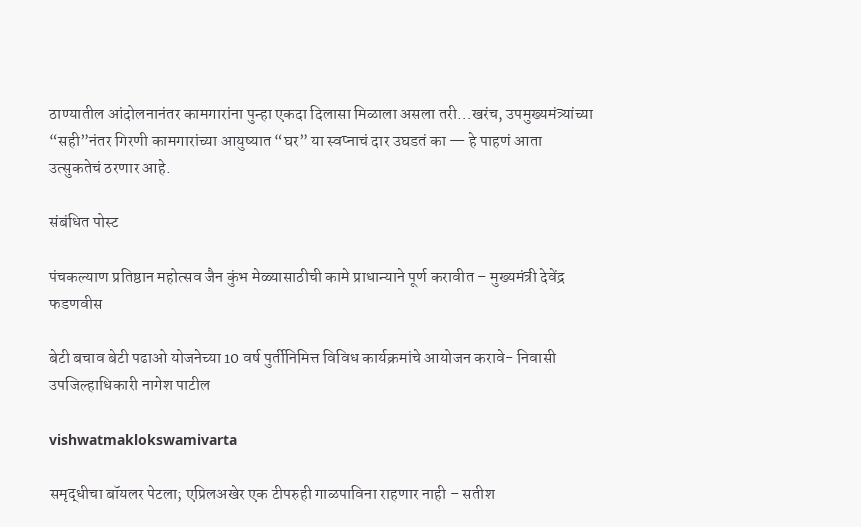ठाण्यातील आंदोलनानंतर कामगारांना पुन्हा एकदा दिलासा मिळाला असला तरी…खरंच, उपमुख्यमंत्र्यांच्या “सही”नंतर गिरणी कामगारांच्या आयुष्यात “घर” या स्वप्नाचं दार उघडतं का — हे पाहणं आता उत्सुकतेचं ठरणार आहे.

संबंधित पोस्ट

पंचकल्याण प्रतिष्ठान महोत्सव जैन कुंभ मेळ्यासाठीची कामे प्राधान्याने पूर्ण करावीत – मुख्यमंत्री देवेंद्र फडणवीस

बेटी बचाव बेटी पढाओ योजनेच्या 10 वर्ष पुर्तीनिमित्त विविध कार्यक्रमांचे आयोजन करावे- निवासी उपजिल्हाधिकारी नागेश पाटील

vishwatmaklokswamivarta

समृद्धीचा बॉयलर पेटला; एप्रिलअखेर एक टीपरुही गाळपाविना राहणार नाही – सतीश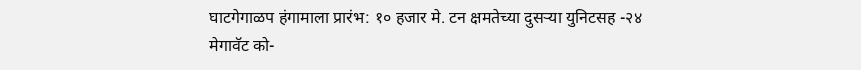घाटगेगाळप हंगामाला प्रारंभ: १० हजार मे. टन क्षमतेच्या दुसऱ्या युनिटसह -२४ मेगावॅट को-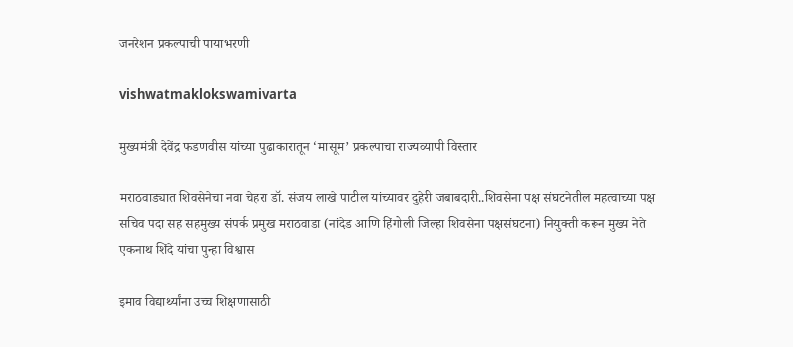जनरेशन प्रकल्पाची पायाभरणी

vishwatmaklokswamivarta

मुख्यमंत्री देवेंद्र फडणवीस यांच्या पुढाकारातून ‘मासूम’ प्रकल्पाचा राज्यव्यापी विस्तार

मराठवाड्यात शिवसेनेचा नवा चेहरा डॉ. संजय लाखे पाटील यांच्यावर दुहेरी जबाबदारी..शिवसेना पक्ष संघटनेतील महत्वाच्या पक्ष सचिव पदा सह सहमुख्य संपर्क प्रमुख मराठवाडा (नांदेड आणि हिंगोली जिल्हा शिवसेना पक्षसंघटना) नियुक्ती करून मुख्य नेते एकनाथ शिंदे यांचा पुन्हा विश्वास

इमाव विद्यार्थ्यांना उच्च शिक्षणासाठी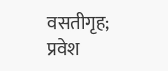वसतीगृह; प्रवेश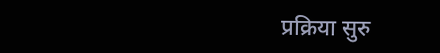प्रक्रिया सुरु